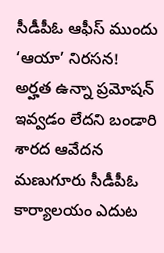సీడీపీఓ ఆఫీస్ ముందు ‘ఆయా’ నిరసన!
అర్హత ఉన్నా ప్రమోషన్ ఇవ్వడం లేదని బండారి శారద ఆవేదన
మణుగూరు సీడీపీఓ కార్యాలయం ఎదుట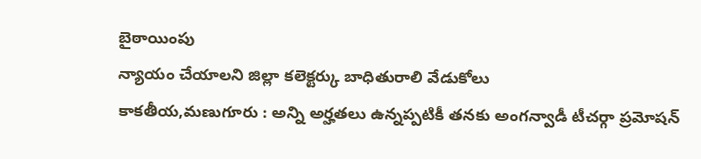బైఠాయింపు
న్యాయం చేయాలని జిల్లా కలెక్టర్కు బాధితురాలి వేడుకోలు
కాకతీయ,మణుగూరు : అన్ని అర్హతలు ఉన్నప్పటికీ తనకు అంగన్వాడీ టీచర్గా ప్రమోషన్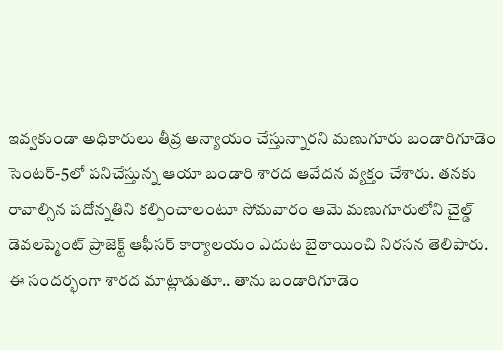ఇవ్వకుండా అధికారులు తీవ్ర అన్యాయం చేస్తున్నారని మణుగూరు బండారిగూడెం సెంటర్-5లో పనిచేస్తున్న ఆయా బండారి శారద ఆవేదన వ్యక్తం చేశారు. తనకు రావాల్సిన పదోన్నతిని కల్పించాలంటూ సోమవారం ఆమె మణుగూరులోని చైల్డ్ డెవలప్మెంట్ ప్రాజెక్ట్ ఆఫీసర్ కార్యాలయం ఎదుట బైఠాయించి నిరసన తెలిపారు. ఈ సందర్భంగా శారద మాట్లాడుతూ.. తాను బండారిగూడెం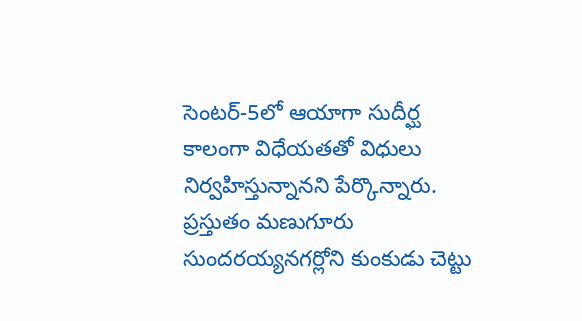సెంటర్-5లో ఆయాగా సుదీర్ఘ కాలంగా విధేయతతో విధులు నిర్వహిస్తున్నానని పేర్కొన్నారు. ప్రస్తుతం మణుగూరు సుందరయ్యనగర్లోని కుంకుడు చెట్టు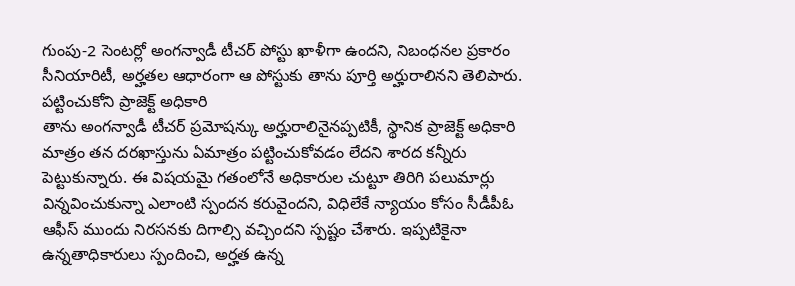గుంపు-2 సెంటర్లో అంగన్వాడీ టీచర్ పోస్టు ఖాళీగా ఉందని, నిబంధనల ప్రకారం సీనియారిటీ, అర్హతల ఆధారంగా ఆ పోస్టుకు తాను పూర్తి అర్హురాలినని తెలిపారు.
పట్టించుకోని ప్రాజెక్ట్ అధికారి
తాను అంగన్వాడీ టీచర్ ప్రమోషన్కు అర్హురాలినైనప్పటికీ, స్థానిక ప్రాజెక్ట్ అధికారి మాత్రం తన దరఖాస్తును ఏమాత్రం పట్టించుకోవడం లేదని శారద కన్నీరు పెట్టుకున్నారు. ఈ విషయమై గతంలోనే అధికారుల చుట్టూ తిరిగి పలుమార్లు విన్నవించుకున్నా ఎలాంటి స్పందన కరువైందని, విధిలేకే న్యాయం కోసం సీడీపీఓ ఆఫీస్ ముందు నిరసనకు దిగాల్సి వచ్చిందని స్పష్టం చేశారు. ఇప్పటికైనా ఉన్నతాధికారులు స్పందించి, అర్హత ఉన్న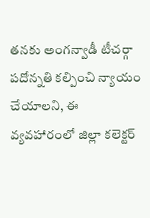తనకు అంగన్వాడీ టీచర్గా పదోన్నతి కల్పించి న్యాయం చేయాలని, ఈ వ్యవహారంలో జిల్లా కలెక్టర్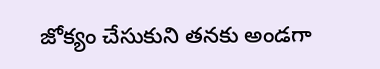జోక్యం చేసుకుని తనకు అండగా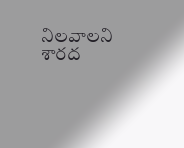నిలవాలని శారద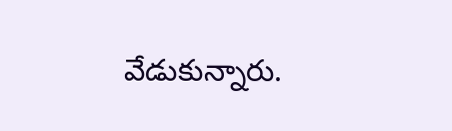వేడుకున్నారు.